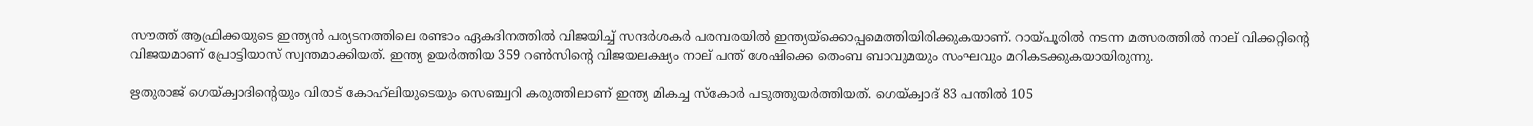സൗത്ത് ആഫ്രിക്കയുടെ ഇന്ത്യന്‍ പര്യടനത്തിലെ രണ്ടാം ഏകദിനത്തില്‍ വിജയിച്ച് സന്ദര്‍ശകര്‍ പരമ്പരയില്‍ ഇന്ത്യയ്‌ക്കൊപ്പമെത്തിയിരിക്കുകയാണ്. റായ്പൂരില്‍ നടന്ന മത്സരത്തില്‍ നാല് വിക്കറ്റിന്റെ വിജയമാണ് പ്രോട്ടിയാസ് സ്വന്തമാക്കിയത്. ഇന്ത്യ ഉയര്‍ത്തിയ 359 റണ്‍സിന്റെ വിജയലക്ഷ്യം നാല് പന്ത് ശേഷിക്കെ തെംബ ബാവുമയും സംഘവും മറികടക്കുകയായിരുന്നു.

ഋതുരാജ് ഗെയ്ക്വാദിന്റെയും വിരാട് കോഹ്‌ലിയുടെയും സെഞ്ച്വറി കരുത്തിലാണ് ഇന്ത്യ മികച്ച സ്‌കോര്‍ പടുത്തുയര്‍ത്തിയത്. ഗെയ്ക്വാദ് 83 പന്തില്‍ 105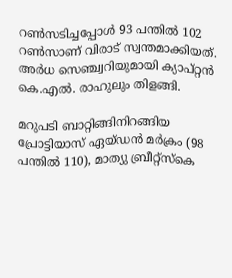റണ്‍സടിച്ചപ്പോള്‍ 93 പന്തില്‍ 102 റണ്‍സാണ് വിരാട് സ്വന്തമാക്കിയത്. അര്‍ധ സെഞ്ച്വറിയുമായി ക്യാപ്റ്റന്‍ കെ.എല്‍. രാഹുലും തിളങ്ങി.

മറുപടി ബാറ്റിങ്ങിനിറങ്ങിയ പ്രോട്ടിയാസ് ഏയ്ഡന്‍ മര്‍ക്രം (98 പന്തില്‍ 110), മാത്യു ബ്രീറ്റ്‌സ്‌കെ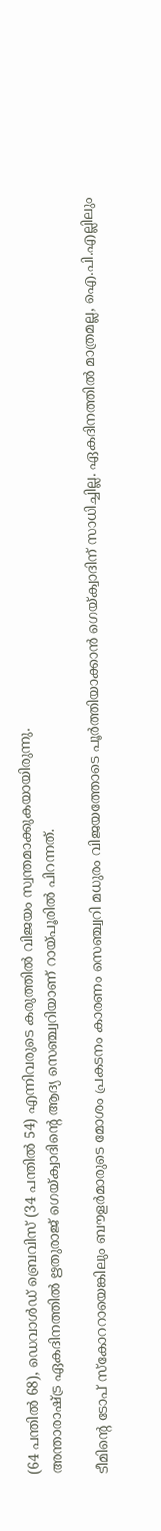(64 പന്തില്‍ 68), ഡെവാള്‍ഡ് ബ്രെവിസ് (34 പന്തില്‍ 54) എന്നിവരുടെ കരുത്തില്‍ വിജയം സ്വന്തമാക്കുകയായിരുന്നു.
അന്താരാഷ്ട്ര ഏകദിനത്തില്‍ ഋതുരാജ് ഗെയ്ക്വാദിന്റെ ആദ്യ സെഞ്ച്വറിയാണ് റായ്പൂരില്‍ പിറന്നത്.

ടീമിന്റെ ടോപ് സ്‌കോററായെങ്കിലും ബൗളര്‍മാരുടെ മോശം പ്രകടനം കാരണം സെഞ്ച്വറി മധുരം വിജയത്തോടെ പൂര്‍ത്തിയാക്കാന്‍ ഗെയ്ക്വാദിന് സാധിച്ചില്ല. ഏകദിനത്തില്‍ മാത്രമല്ല, ഐ.പി.എല്ലിലും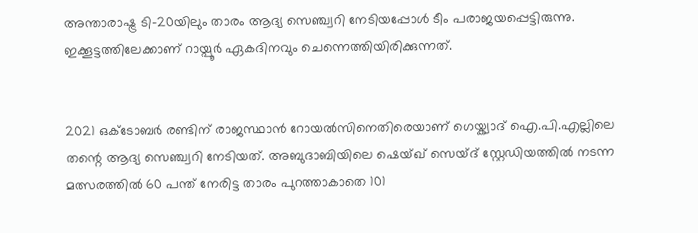അന്താരാഷ്ട്ര ടി-20യിലും താരം ആദ്യ സെഞ്ച്വറി നേടിയപ്പോള്‍ ടീം പരാജയപ്പെട്ടിരുന്നു. ഇക്കൂട്ടത്തിലേക്കാണ് റായ്പൂര്‍ ഏകദിനവും ചെന്നെത്തിയിരിക്കുന്നത്.


2021 ഒക്ടോബര്‍ രണ്ടിന് രാജസ്ഥാന്‍ റോയല്‍സിനെതിരെയാണ് ഗെയ്ക്വാദ് ഐ.പി.എല്ലിലെ തന്റെ ആദ്യ സെഞ്ച്വറി നേടിയത്. അബുദാബിയിലെ ഷെയ്ഖ് സെയ്ദ് സ്റ്റേഡിയത്തില്‍ നടന്ന മത്സരത്തില്‍ 60 പന്ത് നേരിട്ട താരം പുറത്താകാതെ 101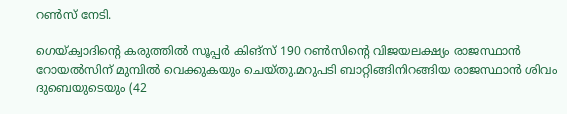റണ്‍സ് നേടി.

ഗെയ്ക്വാദിന്റെ കരുത്തില്‍ സൂപ്പര്‍ കിങ്‌സ് 190 റണ്‍സിന്റെ വിജയലക്ഷ്യം രാജസ്ഥാന്‍ റോയല്‍സിന് മുമ്പില്‍ വെക്കുകയും ചെയ്തു.മറുപടി ബാറ്റിങ്ങിനിറങ്ങിയ രാജസ്ഥാന്‍ ശിവം ദുബെയുടെയും (42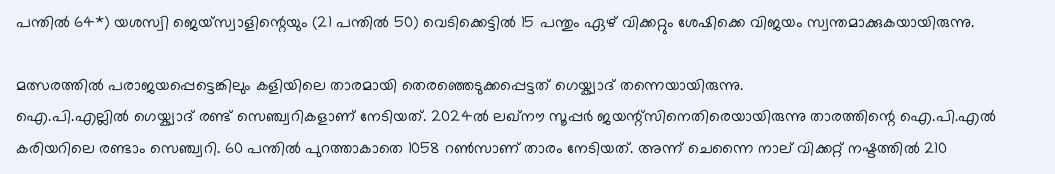പന്തില്‍ 64*) യശസ്വി ജെയ്‌സ്വാളിന്റെയും (21 പന്തില്‍ 50) വെടിക്കെട്ടില്‍ 15 പന്തും ഏഴ് വിക്കറ്റും ശേഷിക്കെ വിജയം സ്വന്തമാക്കുകയായിരുന്നു.

മത്സരത്തില്‍ പരാജയപ്പെട്ടെങ്കിലും കളിയിലെ താരമായി തെരഞ്ഞെടുക്കപ്പെട്ടത് ഗെയ്ക്വാദ് തന്നെയായിരുന്നു.
ഐ.പി.എല്ലില്‍ ഗെയ്ക്വാദ് രണ്ട് സെഞ്ച്വറികളാണ് നേടിയത്. 2024ല്‍ ലഖ്‌നൗ സൂപ്പര്‍ ജയന്റ്‌സിനെതിരെയായിരുന്നു താരത്തിന്റെ ഐ.പി.എല്‍ കരിയറിലെ രണ്ടാം സെഞ്ച്വറി. 60 പന്തില്‍ പുറത്താകാതെ 1058 റണ്‍സാണ് താരം നേടിയത്. അന്ന് ചെന്നൈ നാല് വിക്കറ്റ് നഷ്ടത്തില്‍ 210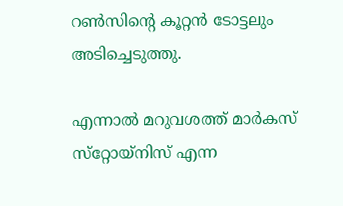റണ്‍സിന്റെ കൂറ്റന്‍ ടോട്ടലും അടിച്ചെടുത്തു.

എന്നാല്‍ മറുവശത്ത് മാര്‍കസ് സ്‌റ്റോയ്‌നിസ് എന്ന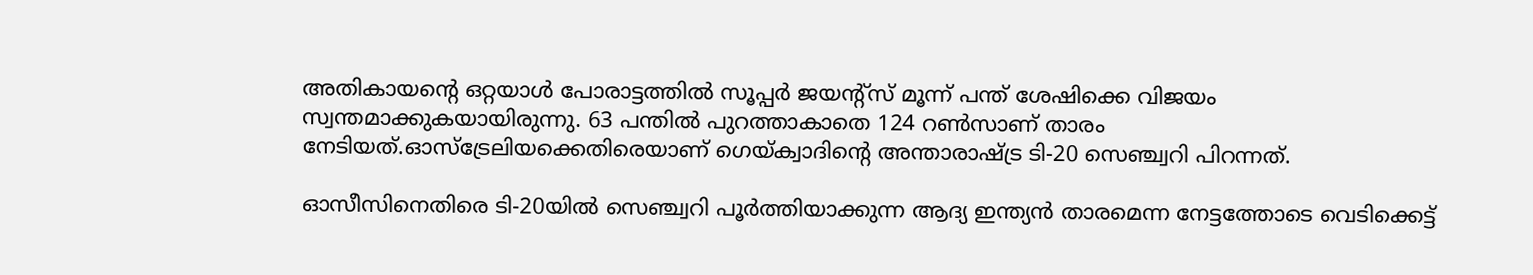അതികായന്റെ ഒറ്റയാള്‍ പോരാട്ടത്തില്‍ സൂപ്പര്‍ ജയന്റ്‌സ് മൂന്ന് പന്ത് ശേഷിക്കെ വിജയം സ്വന്തമാക്കുകയായിരുന്നു. 63 പന്തില്‍ പുറത്താകാതെ 124 റണ്‍സാണ് താരം നേടിയത്.ഓസ്‌ട്രേലിയക്കെതിരെയാണ് ഗെയ്ക്വാദിന്റെ അന്താരാഷ്ട്ര ടി-20 സെഞ്ച്വറി പിറന്നത്.

ഓസീസിനെതിരെ ടി-20യില്‍ സെഞ്ച്വറി പൂര്‍ത്തിയാക്കുന്ന ആദ്യ ഇന്ത്യന്‍ താരമെന്ന നേട്ടത്തോടെ വെടിക്കെട്ട്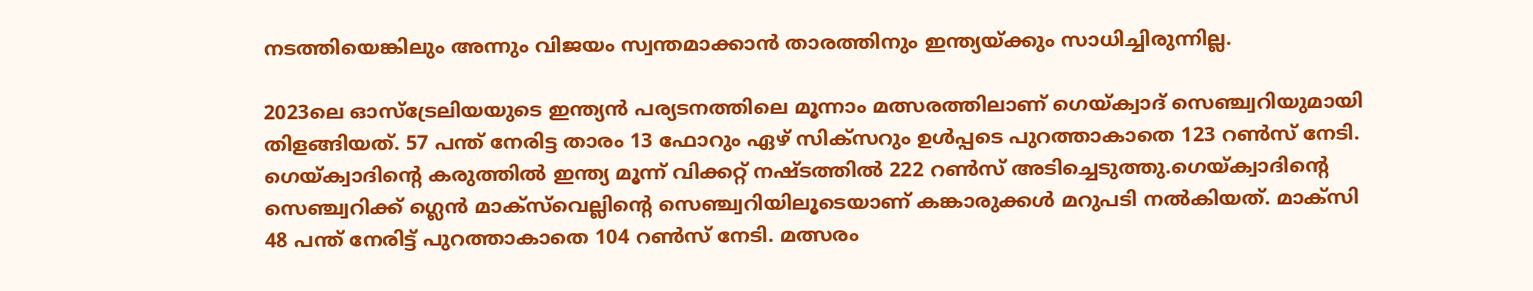നടത്തിയെങ്കിലും അന്നും വിജയം സ്വന്തമാക്കാന്‍ താരത്തിനും ഇന്ത്യയ്ക്കും സാധിച്ചിരുന്നില്ല.

2023ലെ ഓസ്‌ട്രേലിയയുടെ ഇന്ത്യന്‍ പര്യടനത്തിലെ മൂന്നാം മത്സരത്തിലാണ് ഗെയ്ക്വാദ് സെഞ്ച്വറിയുമായി തിളങ്ങിയത്. 57 പന്ത് നേരിട്ട താരം 13 ഫോറും ഏഴ് സിക്‌സറും ഉള്‍പ്പടെ പുറത്താകാതെ 123 റണ്‍സ് നേടി. ഗെയ്ക്വാദിന്റെ കരുത്തില്‍ ഇന്ത്യ മൂന്ന് വിക്കറ്റ് നഷ്ടത്തില്‍ 222 റണ്‍സ് അടിച്ചെടുത്തു.ഗെയ്ക്വാദിന്റെ സെഞ്ച്വറിക്ക് ഗ്ലെന്‍ മാക്‌സ്‌വെല്ലിന്റെ സെഞ്ച്വറിയിലൂടെയാണ് കങ്കാരുക്കള്‍ മറുപടി നല്‍കിയത്. മാക്‌സി 48 പന്ത് നേരിട്ട് പുറത്താകാതെ 104 റണ്‍സ് നേടി. മത്സരം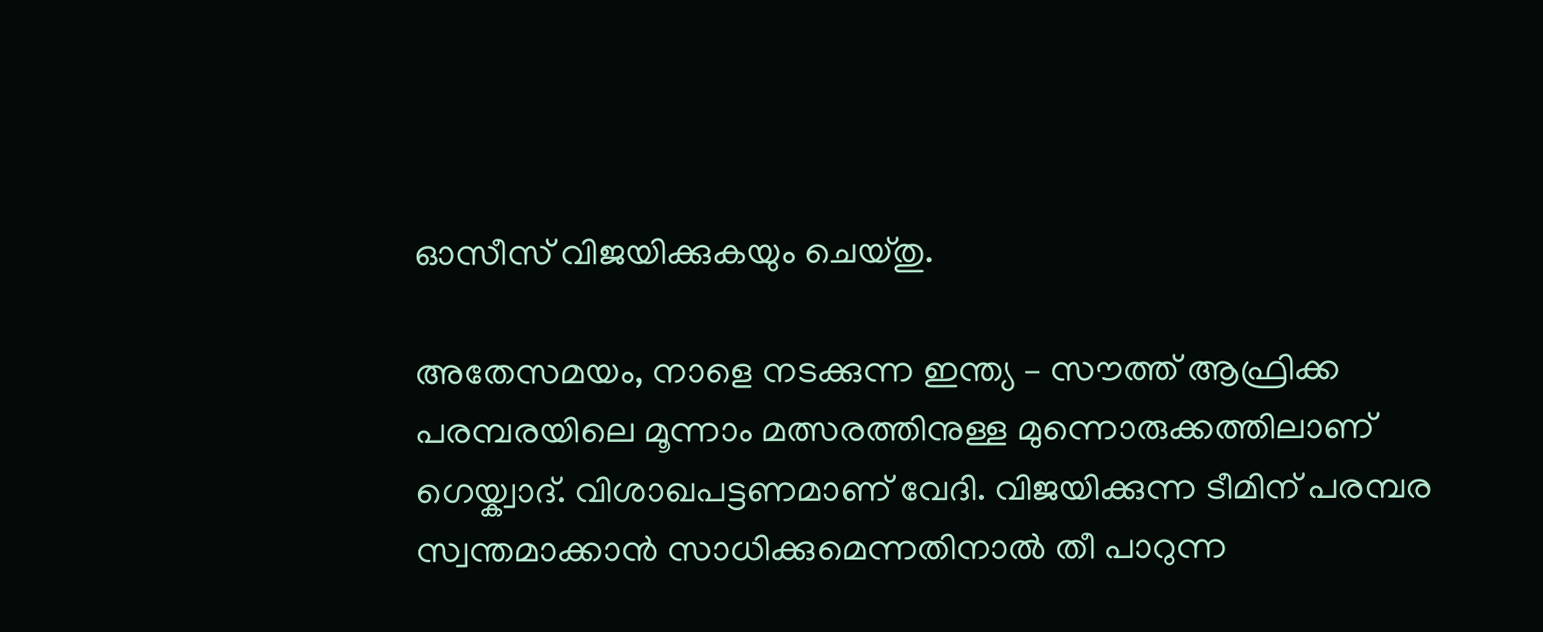ഓസീസ് വിജയിക്കുകയും ചെയ്തു.

അതേസമയം, നാളെ നടക്കുന്ന ഇന്ത്യ – സൗത്ത് ആഫ്രിക്ക പരമ്പരയിലെ മൂന്നാം മത്സരത്തിനുള്ള മുന്നൊരുക്കത്തിലാണ് ഗെയ്ക്വാദ്. വിശാഖപട്ടണമാണ് വേദി. വിജയിക്കുന്ന ടീമിന് പരമ്പര സ്വന്തമാക്കാന്‍ സാധിക്കുമെന്നതിനാല്‍ തീ പാറുന്ന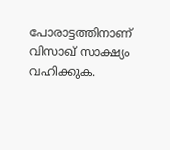പോരാട്ടത്തിനാണ് വിസാഖ് സാക്ഷ്യം വഹിക്കുക.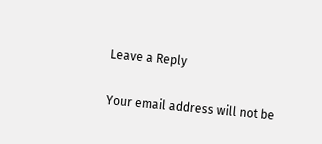Leave a Reply

Your email address will not be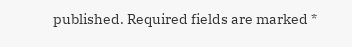published. Required fields are marked *